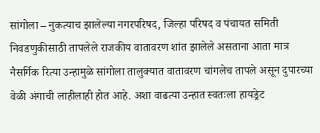सांगोला – नुकत्याच झालेल्या नगरपरिषद, जिल्हा परिषद व पंचायत समिती निवडणुकीसाठी तापलेले राजकीय वातावरण शांत झालेले असताना आता मात्र नैसर्गिक रित्या उन्हामुळे सांगोला तालुक्यात वातावरण चांगलेच तापले असून दुपारच्या वेळी अंगाची लाहीलाही होत आहे. अशा वाढत्या उन्हात स्वतःला हायड्रेट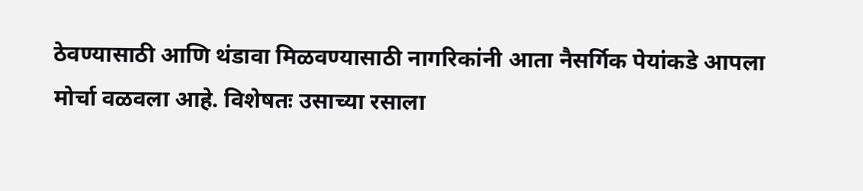ठेवण्यासाठी आणि थंडावा मिळवण्यासाठी नागरिकांनी आता नैसर्गिक पेयांकडे आपला मोर्चा वळवला आहे. विशेषतः उसाच्या रसाला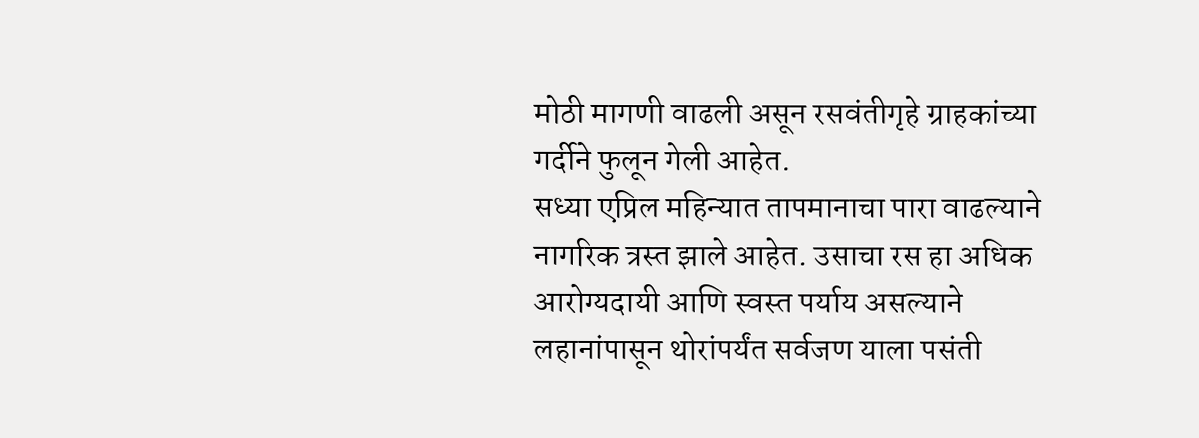मोठी मागणी वाढली असून रसवंतीगृहे ग्राहकांच्या गर्दीने फुलून गेली आहेत.
सध्या एप्रिल महिन्यात तापमानाचा पारा वाढल्याने नागरिक त्रस्त झाले आहेत. उसाचा रस हा अधिक आरोग्यदायी आणि स्वस्त पर्याय असल्याने लहानांपासून थोरांपर्यंत सर्वजण याला पसंती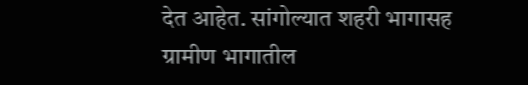देत आहेत. सांगोल्यात शहरी भागासह ग्रामीण भागातील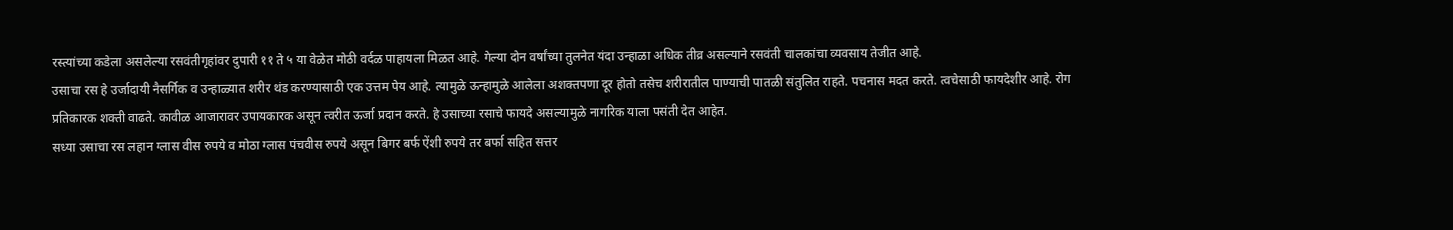रस्त्यांच्या कडेला असलेल्या रसवंतीगृहांवर दुपारी ११ ते ५ या वेळेत मोठी वर्दळ पाहायला मिळत आहे. गेल्या दोन वर्षांच्या तुलनेत यंदा उन्हाळा अधिक तीव्र असल्याने रसवंती चालकांचा व्यवसाय तेजीत आहे.
उसाचा रस हे उर्जादायी नैसर्गिक व उन्हाळ्यात शरीर थंड करण्यासाठी एक उत्तम पेय आहे. त्यामुळे ऊन्हामुळे आलेला अशक्तपणा दूर होतो तसेच शरीरातील पाण्याची पातळी संतुलित राहते. पचनास मदत करते. त्वचेसाठी फायदेशीर आहे. रोग प्रतिकारक शक्ती वाढते. कावीळ आजारावर उपायकारक असून त्वरीत ऊर्जा प्रदान करते. हे उसाच्या रसाचे फायदे असल्यामुळे नागरिक याला पसंती देत आहेत.
सध्या उसाचा रस लहान ग्लास वीस रुपये व मोठा ग्लास पंचवीस रुपये असून बिगर बर्फ ऐंशी रुपये तर बर्फा सहित सत्तर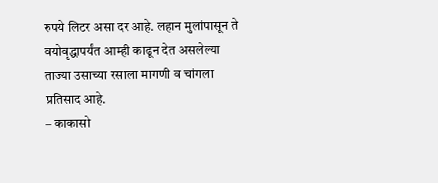रुपये लिटर असा दर आहे. लहान मुलांपासून ते वयोवृद्धापर्यंत आम्ही काढून देत असलेल्या ताज्या उसाच्या रसाला मागणी व चांगला प्रतिसाद आहे.
– काकासो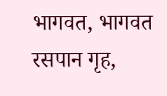भागवत, भागवत रसपान गृह,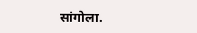सांगोला.